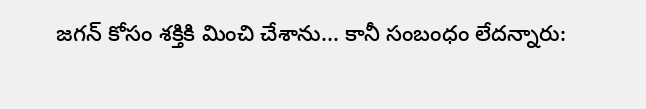జగన్ కోసం శక్తికి మించి చేశాను... కానీ సంబంధం లేదన్నారు: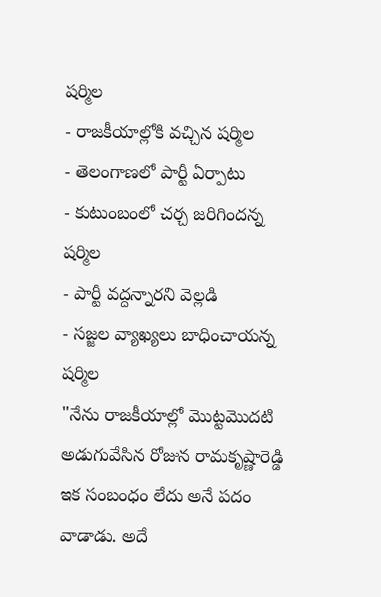షర్మిల
- రాజకీయాల్లోకి వచ్చిన షర్మిల
- తెలంగాణలో పార్టీ ఏర్పాటు
- కుటుంబంలో చర్చ జరిగిందన్న షర్మిల
- పార్టీ వద్దన్నారని వెల్లడి
- సజ్జల వ్యాఖ్యలు బాధించాయన్న షర్మిల
"నేను రాజకీయాల్లో మొట్టమొదటి అడుగువేసిన రోజున రామకృష్ణారెడ్డి ఇక సంబంధం లేదు అనే పదం వాడాడు. అదే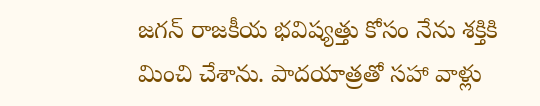జగన్ రాజకీయ భవిష్యత్తు కోసం నేను శక్తికి మించి చేశాను. పాదయాత్రతో సహా వాళ్లు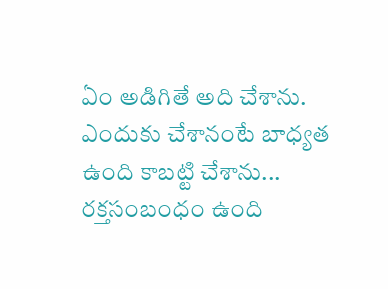ఏం అడిగితే అది చేశాను. ఎందుకు చేశానంటే బాధ్యత ఉంది కాబట్టి చేశాను... రక్తసంబంధం ఉంది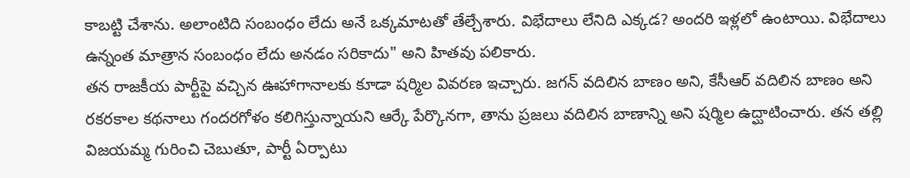కాబట్టి చేశాను. అలాంటిది సంబంధం లేదు అనే ఒక్కమాటతో తేల్చేశారు. విభేదాలు లేనిది ఎక్కడ? అందరి ఇళ్లలో ఉంటాయి. విభేదాలు ఉన్నంత మాత్రాన సంబంధం లేదు అనడం సరికాదు" అని హితవు పలికారు.
తన రాజకీయ పార్టీపై వచ్చిన ఊహాగానాలకు కూడా షర్మిల వివరణ ఇచ్చారు. జగన్ వదిలిన బాణం అని, కేసీఆర్ వదిలిన బాణం అని రకరకాల కథనాలు గందరగోళం కలిగిస్తున్నాయని ఆర్కే పేర్కొనగా, తాను ప్రజలు వదిలిన బాణాన్ని అని షర్మిల ఉద్ఘాటించారు. తన తల్లి విజయమ్మ గురించి చెబుతూ, పార్టీ ఏర్పాటు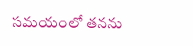సమయంలో తనను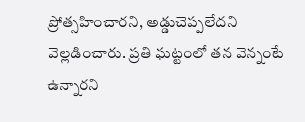ప్రోత్సహించారని, అడ్డుచెప్పలేదని వెల్లడించారు. ప్రతి ఘట్టంలో తన వెన్నంటే ఉన్నారని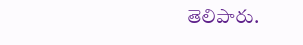తెలిపారు.